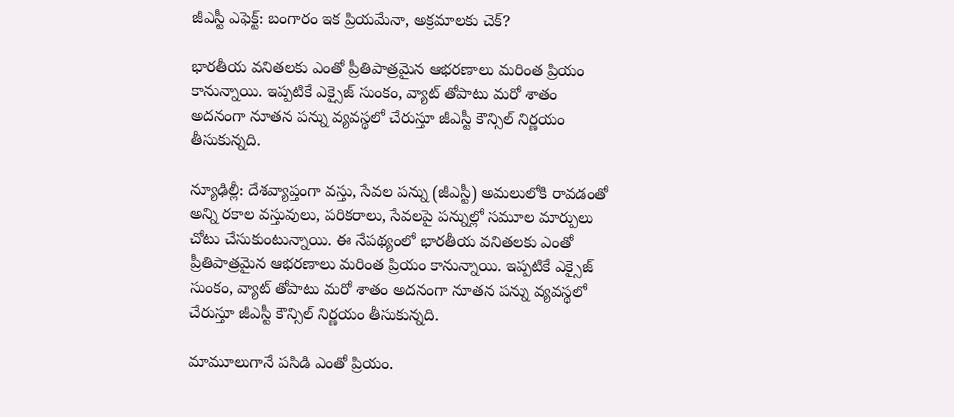జీఎస్టీ ఎఫెక్ట్: బంగారం ఇక ప్రియమేనా, అక్రమాలకు చెక్?

భారతీయ వనితలకు ఎంతో ప్రీతిపాత్రమైన ఆభరణాలు మరింత ప్రియం కానున్నాయి. ఇప్పటికే ఎక్సైజ్ సుంకం, వ్యాట్ తోపాటు మరో శాతం అదనంగా నూతన పన్ను వ్యవస్థలో చేరుస్తూ జీఎస్టీ కౌన్సిల్ నిర్ణయం తీసుకున్నది.

న్యూఢిల్లీ: దేశవ్యాప్తంగా వస్తు, సేవల పన్ను (జీఎస్టీ) అమలులోకి రావడంతో అన్ని రకాల వస్తువులు, పరికరాలు, సేవలపై పన్నుల్లో సమూల మార్పులు చోటు చేసుకుంటున్నాయి. ఈ నేపథ్యంలో భారతీయ వనితలకు ఎంతో ప్రీతిపాత్రమైన ఆభరణాలు మరింత ప్రియం కానున్నాయి. ఇప్పటికే ఎక్సైజ్ సుంకం, వ్యాట్ తోపాటు మరో శాతం అదనంగా నూతన పన్ను వ్యవస్థలో చేరుస్తూ జీఎస్టీ కౌన్సిల్ నిర్ణయం తీసుకున్నది.

మామూలుగానే పసిడి ఎంతో ప్రియం.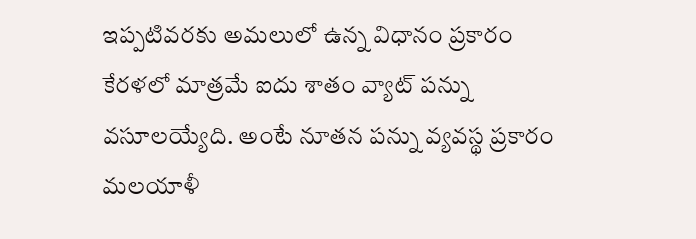ఇప్పటివరకు అమలులో ఉన్న విధానం ప్రకారం కేరళలో మాత్రమే ఐదు శాతం వ్యాట్ పన్ను వసూలయ్యేది. అంటే నూతన పన్ను వ్యవస్థ ప్రకారం మలయాళీ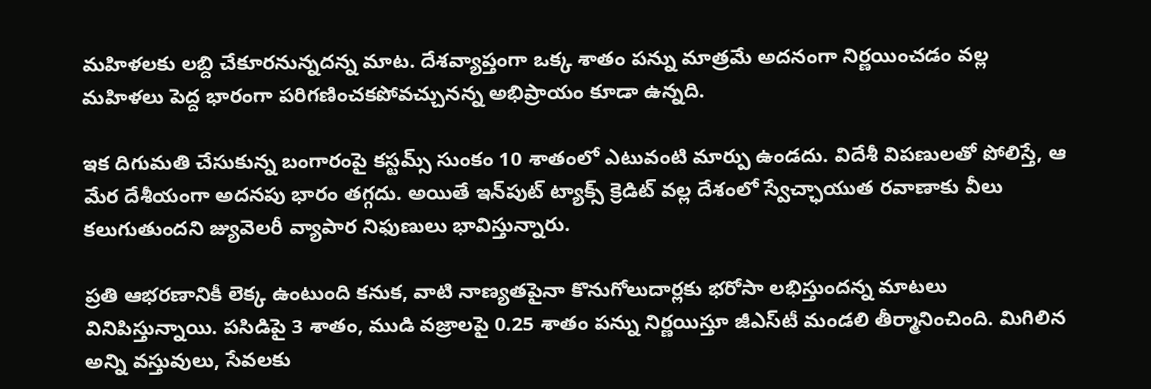మహిళలకు లబ్ది చేకూరనున్నదన్న మాట. దేశవ్యాప్తంగా ఒక్క శాతం పన్ను మాత్రమే అదనంగా నిర్ణయించడం వల్ల మహిళలు పెద్ద భారంగా పరిగణించకపోవచ్చునన్న అభిప్రాయం కూడా ఉన్నది.

ఇక దిగుమతి చేసుకున్న బంగారంపై కస్టమ్స్‌ సుంకం 10 శాతంలో ఎటువంటి మార్పు ఉండదు. విదేశీ విపణులతో పోలిస్తే, ఆ మేర దేశీయంగా అదనపు భారం తగ్గదు. అయితే ఇన్‌పుట్‌ ట్యాక్స్‌ క్రెడిట్‌ వల్ల దేశంలో స్వేచ్ఛాయుత రవాణాకు వీలు కలుగుతుందని జ్యువెలరీ వ్యాపార నిఫుణులు భావిస్తున్నారు.

ప్రతి ఆభరణానికీ లెక్క ఉంటుంది కనుక, వాటి నాణ్యతపైనా కొనుగోలుదార్లకు భరోసా లభిస్తుందన్న మాటలు వినిపిస్తున్నాయి. పసిడిపై 3 శాతం, ముడి వజ్రాలపై 0.25 శాతం పన్ను నిర్ణయిస్తూ జీఎస్‌టీ మండలి తీర్మానించింది. మిగిలిన అన్ని వస్తువులు, సేవలకు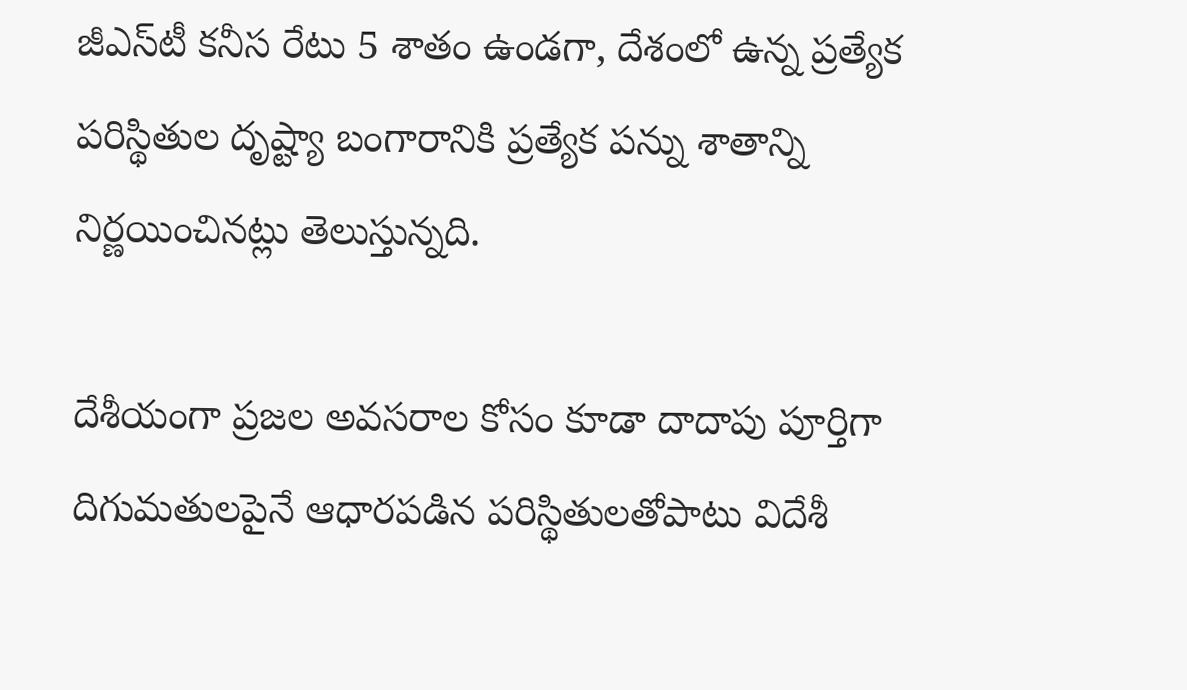జీఎస్‌టీ కనీస రేటు 5 శాతం ఉండగా, దేశంలో ఉన్న ప్రత్యేక పరిస్థితుల దృష్ట్యా బంగారానికి ప్రత్యేక పన్ను శాతాన్ని నిర్ణయించినట్లు తెలుస్తున్నది.

దేశీయంగా ప్రజల అవసరాల కోసం కూడా దాదాపు పూర్తిగా దిగుమతులపైనే ఆధారపడిన పరిస్థితులతోపాటు విదేశీ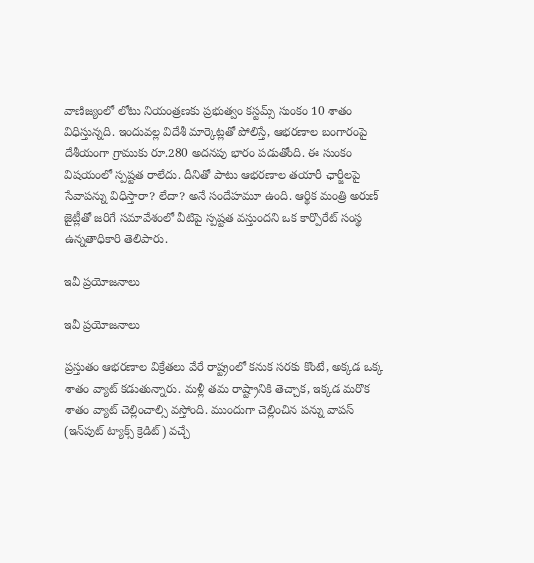వాణిజ్యంలో లోటు నియంత్రణకు ప్రభుత్వం కస్టమ్స్ సుంకం 10 శాతం విధిస్తున్నది. ఇందువల్ల విదేశీ మార్కెట్లతో పోలిస్తే, ఆభరణాల బంగారంపై దేశీయంగా గ్రాముకు రూ.280 అదనపు భారం పడుతోంది. ఈ సుంకం విషయంలో స్పష్టత రాలేదు. దీనితో పాటు ఆభరణాల తయారీ ఛార్జీలపై సేవాపన్ను విధిస్తారా? లేదా? అనే సందేహమూ ఉంది. ఆర్థిక మంత్రి అరుణ్‌ జైట్లీతో జరిగే సమావేశంలో వీటిపై స్పష్టత వస్తుందని ఒక కార్పొరేట్‌ సంస్థ ఉన్నతాధికారి తెలిపారు.

ఇవీ ప్రయోజనాలు

ఇవీ ప్రయోజనాలు

ప్రస్తుతం ఆభరణాల విక్రేతలు వేరే రాష్ట్రంలో కనుక సరకు కొంటే, అక్కడ ఒక్క శాతం వ్యాట్‌ కడుతున్నారు. మళ్లీ తమ రాష్ట్రానికి తెచ్చాక, ఇక్కడ మరొక శాతం వ్యాట్‌ చెల్లించాల్సి వస్తోంది. ముందుగా చెల్లించిన పన్ను వాపస్ (ఇన్‌పుట్‌ ట్యాక్స్‌ క్రెడిట్‌) వచ్చే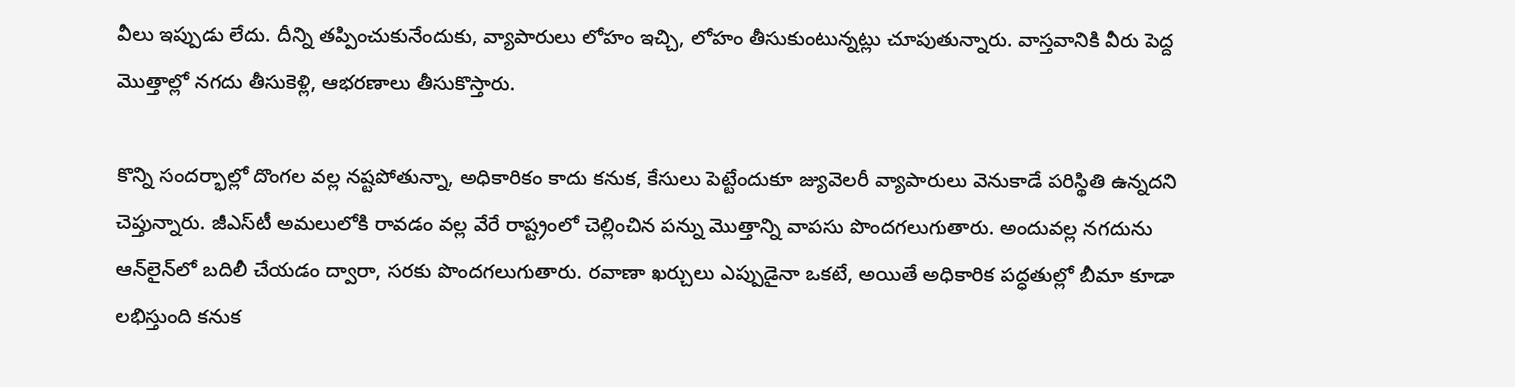వీలు ఇప్పుడు లేదు. దీన్ని తప్పించుకునేందుకు, వ్యాపారులు లోహం ఇచ్చి, లోహం తీసుకుంటున్నట్లు చూపుతున్నారు. వాస్తవానికి వీరు పెద్ద మొత్తాల్లో నగదు తీసుకెళ్లి, ఆభరణాలు తీసుకొస్తారు.

కొన్ని సందర్భాల్లో దొంగల వల్ల నష్టపోతున్నా, అధికారికం కాదు కనుక, కేసులు పెట్టేందుకూ జ్యువెలరీ వ్యాపారులు వెనుకాడే పరిస్థితి ఉన్నదని చెప్తున్నారు. జీఎస్‌టీ అమలులోకి రావడం వల్ల వేరే రాష్ట్రంలో చెల్లించిన పన్ను మొత్తాన్ని వాపసు పొందగలుగుతారు. అందువల్ల నగదును ఆన్‌లైన్‌లో బదిలీ చేయడం ద్వారా, సరకు పొందగలుగుతారు. రవాణా ఖర్చులు ఎప్పుడైనా ఒకటే, అయితే అధికారిక పద్ధతుల్లో బీమా కూడా లభిస్తుంది కనుక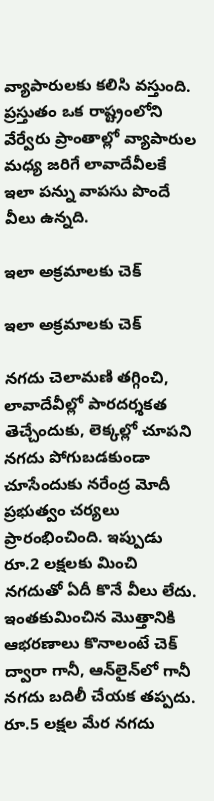వ్యాపారులకు కలిసి వస్తుంది. ప్రస్తుతం ఒక రాష్ట్రంలోని వేర్వేరు ప్రాంతాల్లో వ్యాపారుల మధ్య జరిగే లావాదేవీలకే ఇలా పన్ను వాపసు పొందే వీలు ఉన్నది.

ఇలా అక్రమాలకు చెక్

ఇలా అక్రమాలకు చెక్

నగదు చెలామణి తగ్గించి, లావాదేవీల్లో పారదర్శకత తెచ్చేందుకు, లెక్కల్లో చూపని నగదు పోగుబడకుండా చూసేందుకు నరేంద్ర మోదీ ప్రభుత్వం చర్యలు ప్రారంభించింది. ఇప్పుడు రూ.2 లక్షలకు మించి నగదుతో ఏదీ కొనే వీలు లేదు. ఇంతకుమించిన మొత్తానికి ఆభరణాలు కొనాలంటే చెక్‌ ద్వారా గానీ, ఆన్‌లైన్‌లో గానీ నగదు బదిలీ చేయక తప్పదు. రూ.5 లక్షల మేర నగదు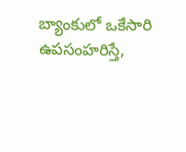బ్యాంకులో ఒకేసారి ఉపసంహరిస్తే,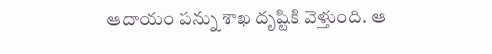ఆదాయం పన్ను శాఖ దృష్టికి వెళ్తుంది. ఆ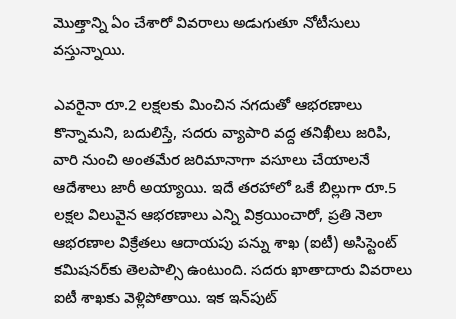మొత్తాన్ని ఏం చేశారో వివరాలు అడుగుతూ నోటీసులు వస్తున్నాయి.

ఎవరైనా రూ.2 లక్షలకు మించిన నగదుతో ఆభరణాలు కొన్నామని, బదులిస్తే, సదరు వ్యాపారి వద్ద తనిఖీలు జరిపి, వారి నుంచి అంతమేర జరిమానాగా వసూలు చేయాలనే ఆదేశాలు జారీ అయ్యాయి. ఇదే తరహాలో ఒకే బిల్లుగా రూ.5 లక్షల విలువైన ఆభరణాలు ఎన్ని విక్రయించారో, ప్రతి నెలా ఆభరణాల విక్రేతలు ఆదాయపు పన్ను శాఖ (ఐటీ) అసిస్టెంట్‌ కమిషనర్‌కు తెలపాల్సి ఉంటుంది. సదరు ఖాతాదారు వివరాలు ఐటీ శాఖకు వెళ్లిపోతాయి. ఇక ఇన్‌పుట్‌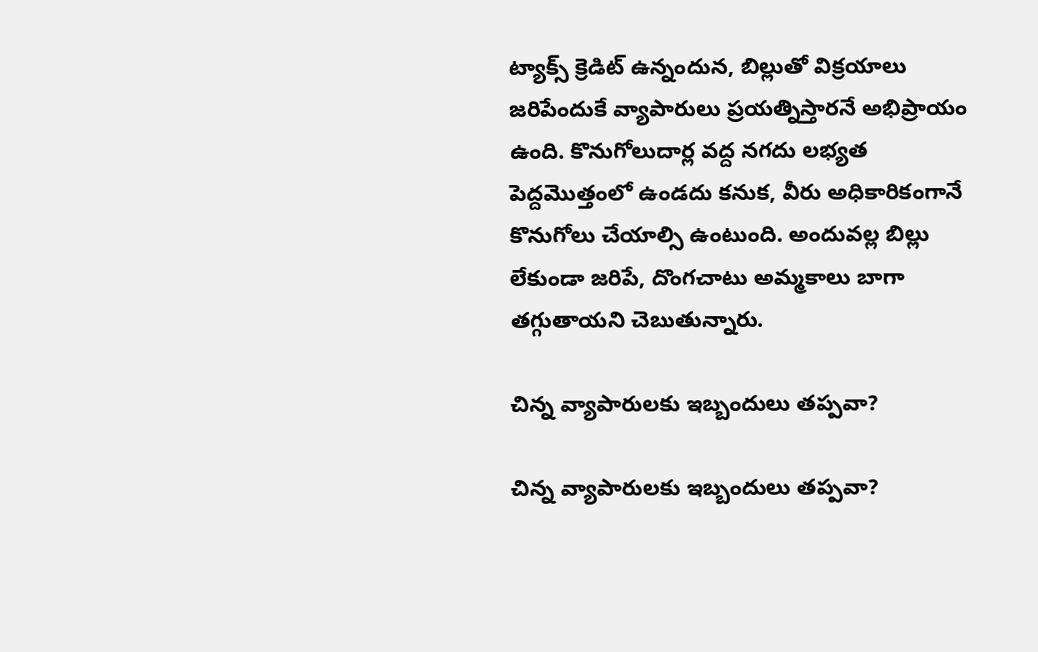ట్యాక్స్‌ క్రెడిట్‌ ఉన్నందున, బిల్లుతో విక్రయాలు జరిపేందుకే వ్యాపారులు ప్రయత్నిస్తారనే అభిప్రాయం ఉంది. కొనుగోలుదార్ల వద్ద నగదు లభ్యత పెద్దమొత్తంలో ఉండదు కనుక, వీరు అధికారికంగానే కొనుగోలు చేయాల్సి ఉంటుంది. అందువల్ల బిల్లు లేకుండా జరిపే, దొంగచాటు అమ్మకాలు బాగా తగ్గుతాయని చెబుతున్నారు.

చిన్న వ్యాపారులకు ఇబ్బందులు తప్పవా?

చిన్న వ్యాపారులకు ఇబ్బందులు తప్పవా?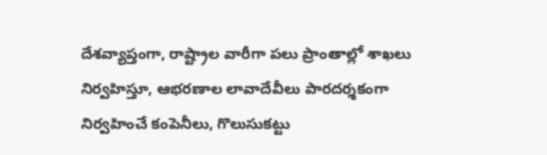దేశవ్యాప్తంగా, రాష్ట్రాల వారీగా పలు ప్రాంతాల్లో శాఖలు నిర్వహిస్తూ, ఆభరణాల లావాదేవీలు పారదర్శకంగా నిర్వహించే కంపెనీలు, గొలుసుకట్టు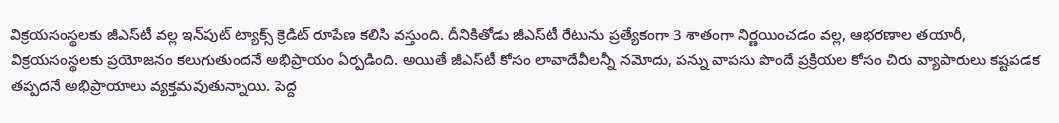విక్రయసంస్థలకు జీఎస్‌టీ వల్ల ఇన్‌పుట్‌ ట్యాక్స్‌ క్రెడిట్‌ రూపేణ కలిసి వస్తుంది. దీనికితోడు జీఎస్‌టీ రేటును ప్రత్యేకంగా 3 శాతంగా నిర్ణయించడం వల్ల, ఆభరణాల తయారీ, విక్రయసంస్థలకు ప్రయోజనం కలుగుతుందనే అభిప్రాయం ఏర్పడింది. అయితే జీఎస్‌టీ కోసం లావాదేవీలన్నీ నమోదు, పన్ను వాపసు పొందే ప్రక్రియల కోసం చిరు వ్యాపారులు కష్టపడక తప్పదనే అభిప్రాయాలు వ్యక్తమవుతున్నాయి. పెద్ద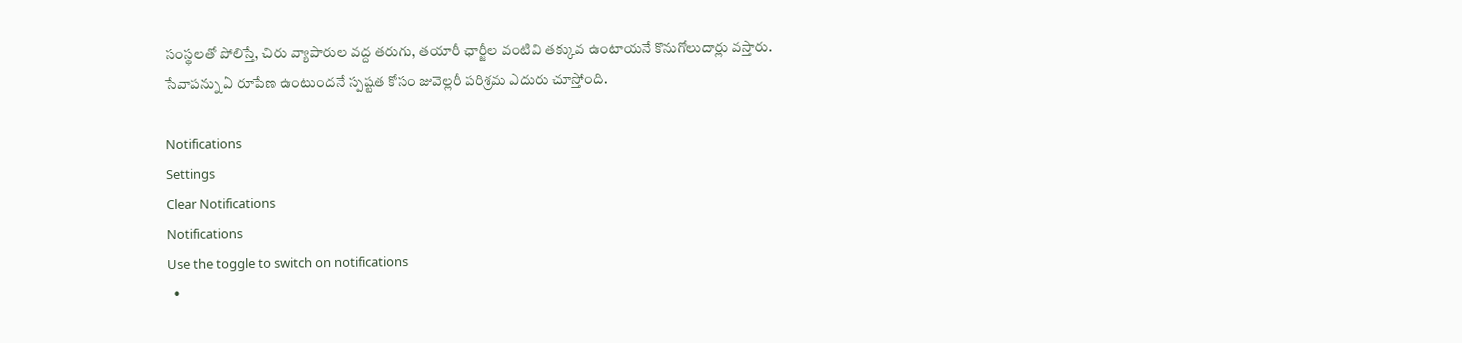సంస్థలతో పోలిస్తే, చిరు వ్యాపారుల వద్ద తరుగు, తయారీ ఛార్జీల వంటివి తక్కువ ఉంటాయనే కొనుగోలుదార్లు వస్తారు. సేవాపన్ను ఏ రూపేణ ఉంటుందనే స్పష్టత కోసం జువెల్లరీ పరిశ్రమ ఎదురు చూస్తోంది.

Notifications
Settings
Clear Notifications
Notifications
Use the toggle to switch on notifications
  •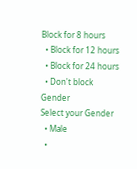Block for 8 hours
  • Block for 12 hours
  • Block for 24 hours
  • Don't block
Gender
Select your Gender
  • Male
  •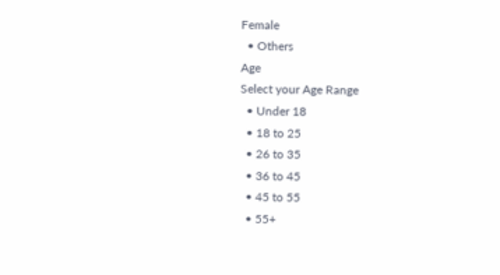Female
  • Others
Age
Select your Age Range
  • Under 18
  • 18 to 25
  • 26 to 35
  • 36 to 45
  • 45 to 55
  • 55+